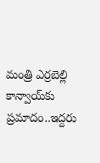మంత్రి ఎర్రబెల్లి కాన్వాయ్‌‌కు ప్రమాదం..ఇద్దరు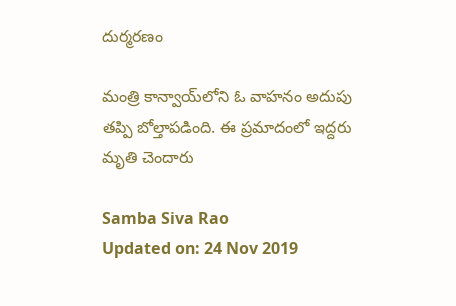దుర్మరణం

మంత్రి కాన్వాయ్‌లోని ఓ వాహనం అదుపు తప్పి బోల్తాపడింది. ఈ ప్రమాదంలో ఇద్దరు మృతి చెందారు

Samba Siva Rao
Updated on: 24 Nov 2019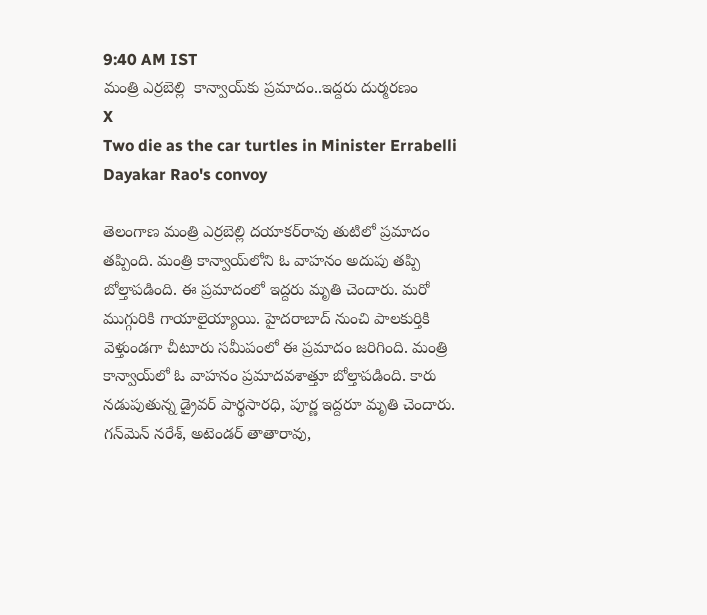9:40 AM IST
మంత్రి ఎర్రబెల్లి  కాన్వాయ్‌‌కు ప్రమాదం..ఇద్దరు దుర్మరణం
X
Two die as the car turtles in Minister Errabelli Dayakar Rao's convoy

తెలంగాణ మంత్రి ఎర్రబెల్లి దయాకర్‌రావు తుటిలో ప్రమాదం తప్పింది. మంత్రి కాన్వాయ్‌లోని ఓ వాహనం అదుపు తప్పి బోల్తాపడింది. ఈ ప్రమాదంలో ఇద్దరు మృతి చెందారు. మరో ముగ్గురికి గాయాలైయ్యాయి. హైదరాబాద్ నుంచి పాలకుర్తికి వెళ్తుండగా చీటూరు సమీపంలో ఈ ప్రమాదం జరిగింది. మంత్రి కాన్వాయ్‌లో ఓ వాహనం ప్రమాదవశాత్తూ బోల్తాపడింది. కారు నడుపుతున్న డ్రైవర్ పార్థసారధి, పూర్ణ ఇద్దరూ మృతి చెందారు. గన్‌మెన్‌ నరేశ్‌, అటెండర్‌ తాతారావు,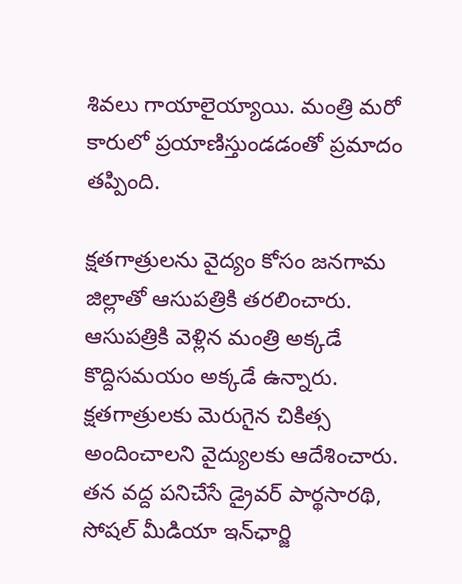శివలు గాయాలైయ్యాయి. మంత్రి మరో కారులో ప్రయాణిస్తుండడంతో ప్రమాదం తప్పింది.

క్షతగాత్రులను వైద్యం కోసం జనగామ జిల్లాతో ఆసుపత్రికి తరలించారు. ఆసుపత్రికి వెళ్లిన మంత్రి అక్కడే కొద్దిసమయం అక్కడే ఉన్నారు. క్షతగాత్రులకు మెరుగైన చికిత్స అందించాలని వైద్యులకు ఆదేశించారు. తన వద్ద పనిచేసే డ్రైవర్‌ పార్థసారథి, సోషల్‌ మీడియా ఇన్‌ఛార్జి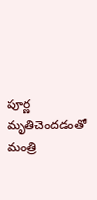పూర్ణ మృతిచెందడంతో మంత్రి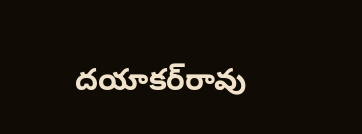దయాకర్‌రావు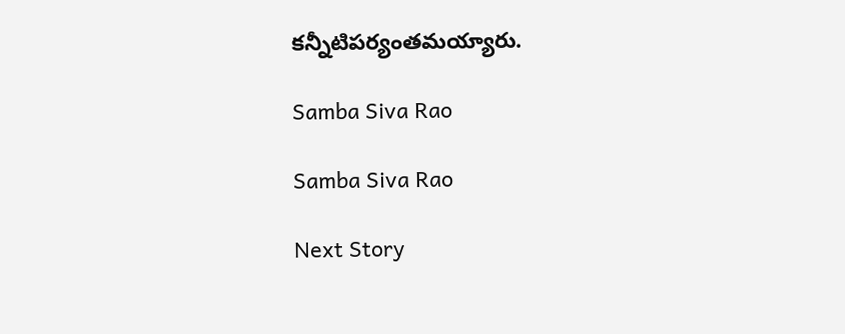కన్నీటిపర్యంతమయ్యారు.

Samba Siva Rao

Samba Siva Rao

Next Story